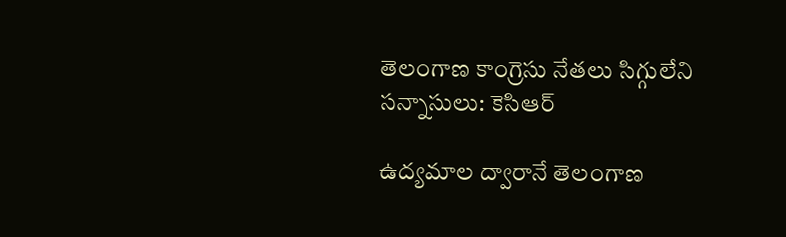తెలంగాణ కాంగ్రెసు నేతలు సిగ్గులేని సన్నాసులు: కెసిఆర్

ఉద్యమాల ద్వారానే తెలంగాణ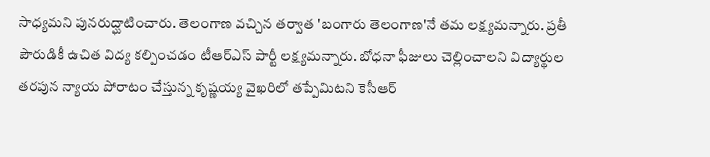సాధ్యమని పునరుద్ఘాటించారు. తెలంగాణ వచ్చిన తర్వాత 'బంగారు తెలంగాణ'నే తమ లక్ష్యమన్నారు. ప్రతీ పౌరుడికీ ఉచిత విద్య కల్పించడం టీఆర్ఎస్ పార్టీ లక్ష్యమన్నారు. బోధనా ఫీజులు చెల్లించాలని విద్యార్థుల తరపున న్యాయ పోరాటం చేస్తున్న కృష్ణయ్య వైఖరిలో తప్పేమిటని కెసీఆర్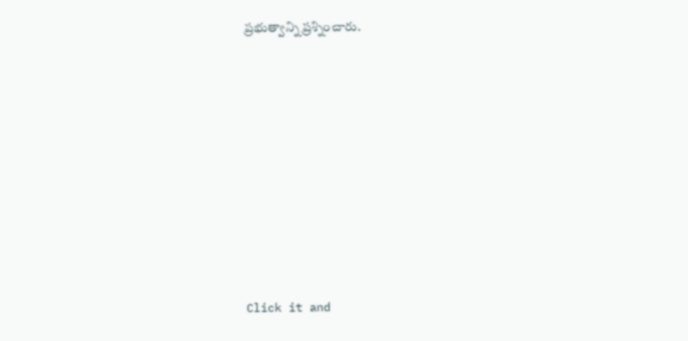ప్రభుత్వాన్ని ప్రశ్నించారు.












Click it and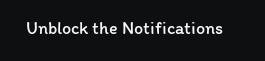Unblock the Notifications